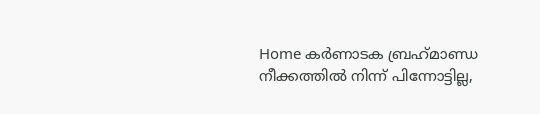Home കർണാടക ബ്രഹ്‌മാണ്ഡ നീക്കത്തില്‍ നിന്ന് പിന്നോട്ടില്ല,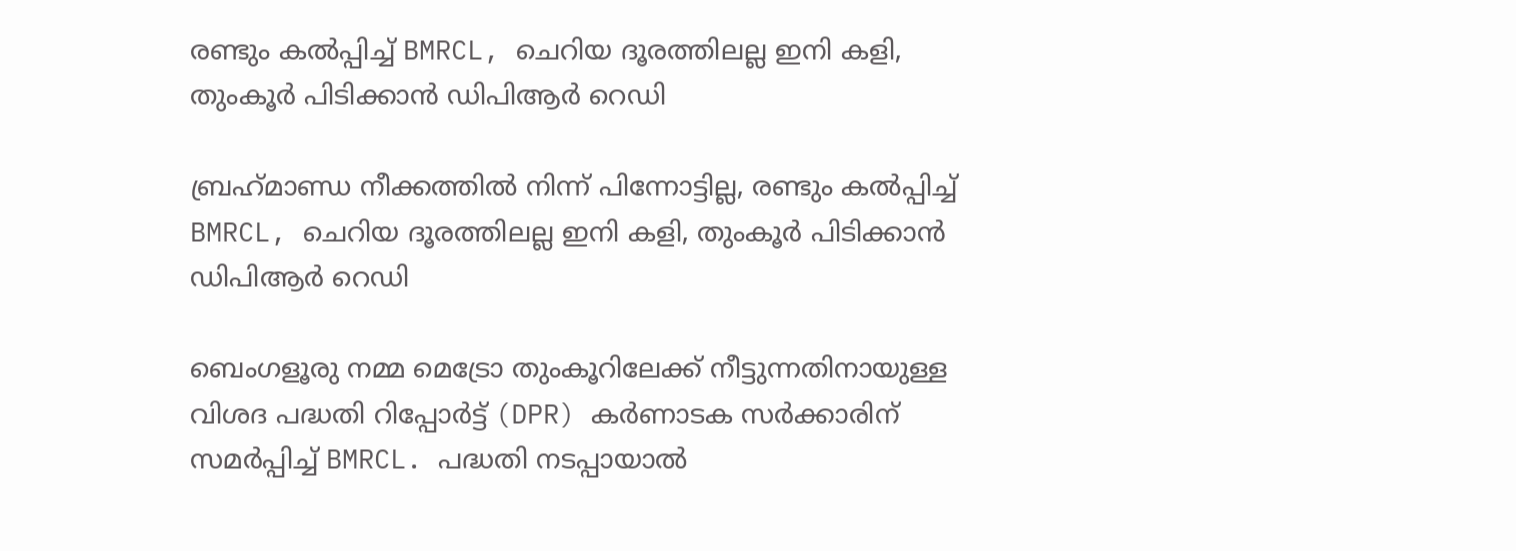രണ്ടും കല്‍പ്പിച്ച്‌ BMRCL, ചെറിയ ദൂരത്തിലല്ല ഇനി കളി, തുംകൂര്‍ പിടിക്കാന്‍ ഡിപിആര്‍ റെഡി

ബ്രഹ്‌മാണ്ഡ നീക്കത്തില്‍ നിന്ന് പിന്നോട്ടില്ല, രണ്ടും കല്‍പ്പിച്ച്‌ BMRCL, ചെറിയ ദൂരത്തിലല്ല ഇനി കളി, തുംകൂര്‍ പിടിക്കാന്‍ ഡിപിആര്‍ റെഡി

ബെംഗളൂരു നമ്മ മെട്രോ തുംകൂറിലേക്ക് നീട്ടുന്നതിനായുള്ള വിശദ പദ്ധതി റിപ്പോര്‍ട്ട് (DPR) കര്‍ണാടക സര്‍ക്കാരിന് സമര്‍പ്പിച്ച്‌ BMRCL. പദ്ധതി നടപ്പായാല്‍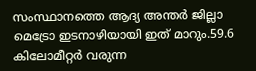സംസ്ഥാനത്തെ ആദ്യ അന്തര്‍ ജില്ലാ മെട്രോ ഇടനാഴിയായി ഇത് മാറും.59.6 കിലോമീറ്റര്‍ വരുന്ന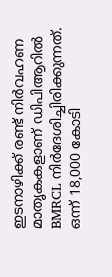ഇടനാഴിക്ക് രണ്ട് നിര്‍വഹണ മാതൃകകളാണ് ഡിപിആറില്‍ BMRCL നിര്‍ദേശിച്ചിരിക്കുന്നത്. ഒന്ന് 18,000 കോടി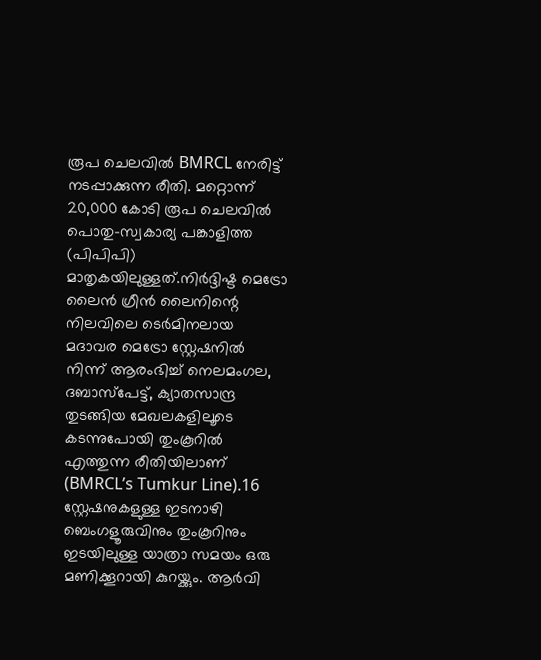രൂപ ചെലവില്‍ BMRCL നേരിട്ട് നടപ്പാക്കുന്ന രീതി. മറ്റൊന്ന് 20,000 കോടി രൂപ ചെലവില്‍ പൊതു-സ്വകാര്യ പങ്കാളിത്ത (പിപിപി) മാതൃകയിലുള്ളത്.നിര്‍ദ്ദിഷ്ട മെട്രോ ലൈന്‍ ഗ്രീന്‍ ലൈനിന്റെ നിലവിലെ ടെര്‍മിനലായ മദാവര മെട്രോ സ്റ്റേഷനില്‍ നിന്ന് ആരംഭിച്ച്‌ നെലമംഗല, ദബാസ്പേട്ട്, ക്യാതസാന്ദ്ര തുടങ്ങിയ മേഖലകളിലൂടെ കടന്നുപോയി തുംകൂറില്‍ എത്തുന്ന രീതിയിലാണ് (BMRCL’s Tumkur Line).16 സ്റ്റേഷനുകളുള്ള ഇടനാഴി ബെംഗളൂരുവിനും തുംകൂറിനും ഇടയിലുള്ള യാത്രാ സമയം ഒരു മണിക്കൂറായി കുറയ്ക്കും. ആര്‍വി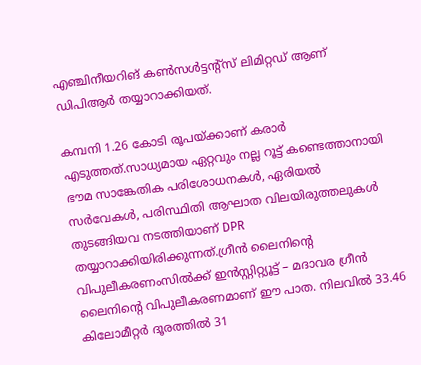എഞ്ചിനീയറിങ് കണ്‍സള്‍ട്ടന്റ്സ് ലിമിറ്റഡ് ആണ് ഡിപിആര്‍ തയ്യാറാക്കിയത്.

കമ്പനി 1.26 കോടി രൂപയ്ക്കാണ് കരാര്‍ എടുത്തത്.സാധ്യമായ ഏറ്റവും നല്ല റൂട്ട് കണ്ടെത്താനായി ഭൗമ സാങ്കേതിക പരിശോധനകള്‍, ഏരിയല്‍ സര്‍വേകള്‍, പരിസ്ഥിതി ആഘാത വിലയിരുത്തലുകള്‍ തുടങ്ങിയവ നടത്തിയാണ് DPR തയ്യാറാക്കിയിരിക്കുന്നത്.ഗ്രീന്‍ ലൈനിന്റെ വിപുലീകരണംസില്‍ക്ക് ഇന്‍സ്റ്റിറ്റ്യൂട്ട് – മദാവര ഗ്രീന്‍ ലൈനിന്റെ വിപുലീകരണമാണ് ഈ പാത. നിലവില്‍ 33.46 കിലോമീറ്റര്‍ ദൂരത്തില്‍ 31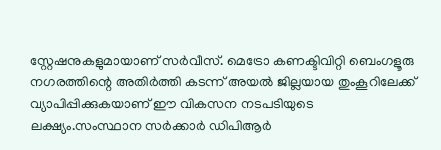സ്റ്റേഷനുകളുമായാണ് സര്‍വീസ്. മെട്രോ കണക്ടിവിറ്റി ബെംഗളൂരു നഗരത്തിന്റെ അതിര്‍ത്തി കടന്ന് അയല്‍ ജില്ലയായ തുംകൂറിലേക്ക് വ്യാപിപ്പിക്കുകയാണ് ഈ വികസന നടപടിയുടെ ലക്ഷ്യം.സംസ്ഥാന സര്‍ക്കാര്‍ ഡിപിആര്‍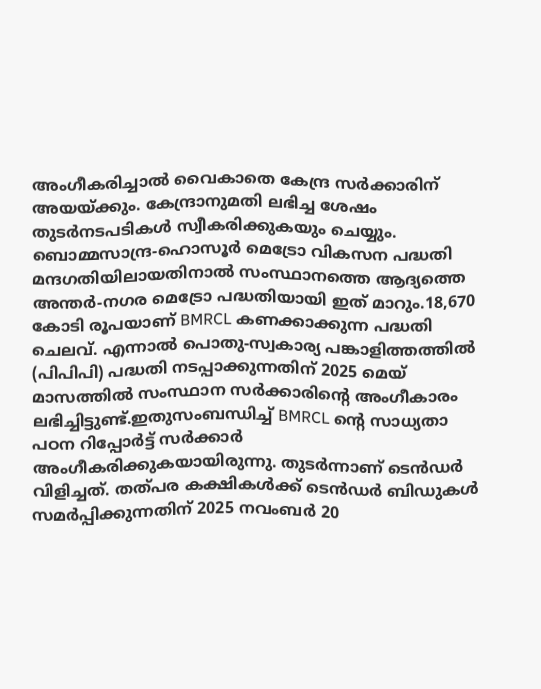അംഗീകരിച്ചാല്‍ വൈകാതെ കേന്ദ്ര സര്‍ക്കാരിന് അയയ്ക്കും. കേന്ദ്രാനുമതി ലഭിച്ച ശേഷം തുടര്‍നടപടികള്‍ സ്വീകരിക്കുകയും ചെയ്യും. ബൊമ്മസാന്ദ്ര-ഹൊസൂര്‍ മെട്രോ വികസന പദ്ധതി മന്ദഗതിയിലായതിനാല്‍ സംസ്ഥാനത്തെ ആദ്യത്തെ അന്തര്‍-നഗര മെട്രോ പദ്ധതിയായി ഇത് മാറും.18,670 കോടി രൂപയാണ് BMRCL കണക്കാക്കുന്ന പദ്ധതി ചെലവ്. എന്നാല്‍ പൊതു-സ്വകാര്യ പങ്കാളിത്തത്തില്‍ (പിപിപി) പദ്ധതി നടപ്പാക്കുന്നതിന് 2025 മെയ് മാസത്തില്‍ സംസ്ഥാന സര്‍ക്കാരിന്റെ അംഗീകാരം ലഭിച്ചിട്ടുണ്ട്.ഇതുസംബന്ധിച്ച്‌ BMRCL ന്റെ സാധ്യതാ പഠന റിപ്പോര്‍ട്ട് സര്‍ക്കാര്‍ അംഗീകരിക്കുകയായിരുന്നു. തുടര്‍ന്നാണ് ടെന്‍ഡര്‍ വിളിച്ചത്. തത്പര കക്ഷികള്‍ക്ക് ടെന്‍ഡര്‍ ബിഡുകള്‍ സമര്‍പ്പിക്കുന്നതിന് 2025 നവംബര്‍ 20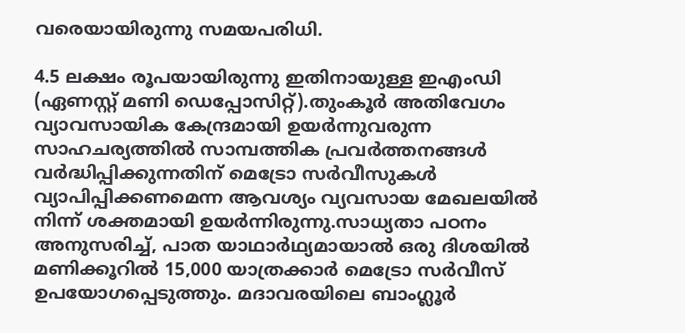വരെയായിരുന്നു സമയപരിധി.

4.5 ലക്ഷം രൂപയായിരുന്നു ഇതിനായുള്ള ഇഎംഡി (ഏണസ്റ്റ് മണി ഡെപ്പോസിറ്റ്).തുംകൂര്‍ അതിവേഗം വ്യാവസായിക കേന്ദ്രമായി ഉയര്‍ന്നുവരുന്ന സാഹചര്യത്തില്‍ സാമ്പത്തിക പ്രവര്‍ത്തനങ്ങള്‍ വര്‍ദ്ധിപ്പിക്കുന്നതിന് മെട്രോ സര്‍വീസുകള്‍ വ്യാപിപ്പിക്കണമെന്ന ആവശ്യം വ്യവസായ മേഖലയില്‍ നിന്ന് ശക്തമായി ഉയര്‍ന്നിരുന്നു.സാധ്യതാ പഠനം അനുസരിച്ച്‌, പാത യാഥാര്‍ഥ്യമായാല്‍ ഒരു ദിശയില്‍ മണിക്കൂറില്‍ 15,000 യാത്രക്കാര്‍ മെട്രോ സര്‍വീസ് ഉപയോഗപ്പെടുത്തും. മദാവരയിലെ ബാംഗ്ലൂര്‍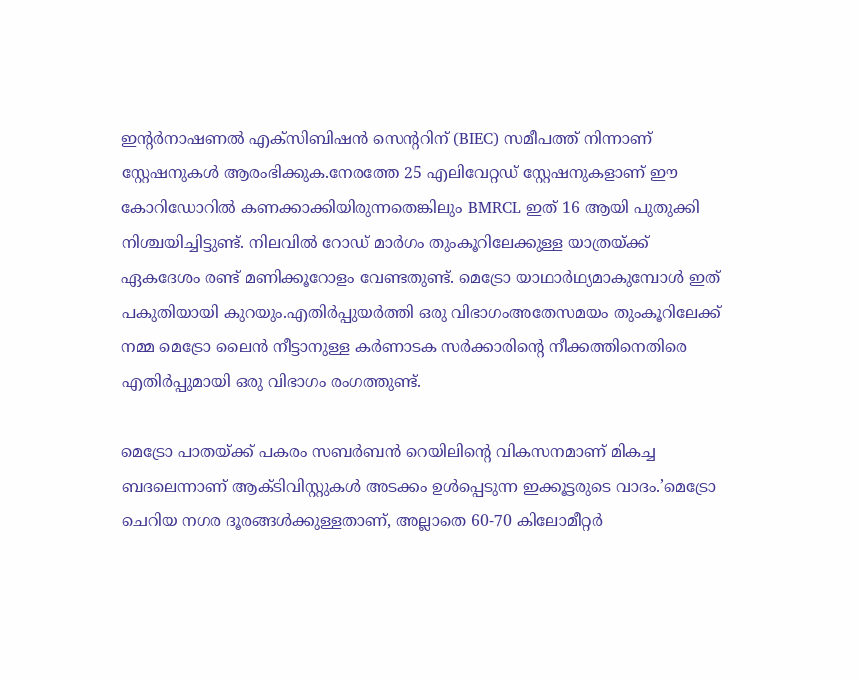ഇന്റര്‍നാഷണല്‍ എക്‌സിബിഷന്‍ സെന്ററിന് (BIEC) സമീപത്ത് നിന്നാണ് സ്റ്റേഷനുകള്‍ ആരംഭിക്കുക.നേരത്തേ 25 എലിവേറ്റഡ് സ്റ്റേഷനുകളാണ് ഈ കോറിഡോറില്‍ കണക്കാക്കിയിരുന്നതെങ്കിലും BMRCL ഇത് 16 ആയി പുതുക്കി നിശ്ചയിച്ചിട്ടുണ്ട്. നിലവില്‍ റോഡ് മാര്‍ഗം തുംകൂറിലേക്കുള്ള യാത്രയ്ക്ക് ഏകദേശം രണ്ട് മണിക്കൂറോളം വേണ്ടതുണ്ട്. മെട്രോ യാഥാര്‍ഥ്യമാകുമ്പോള്‍ ഇത് പകുതിയായി കുറയും.എതിര്‍പ്പുയര്‍ത്തി ഒരു വിഭാഗംഅതേസമയം തുംകൂറിലേക്ക് നമ്മ മെട്രോ ലൈന്‍ നീട്ടാനുള്ള കര്‍ണാടക സര്‍ക്കാരിന്റെ നീക്കത്തിനെതിരെ എതിര്‍പ്പുമായി ഒരു വിഭാഗം രംഗത്തുണ്ട്.

മെട്രോ പാതയ്ക്ക് പകരം സബര്‍ബന്‍ റെയിലിന്റെ വികസനമാണ് മികച്ച ബദലെന്നാണ് ആക്ടിവിസ്റ്റുകള്‍ അടക്കം ഉള്‍പ്പെടുന്ന ഇക്കൂട്ടരുടെ വാദം.’മെട്രോ ചെറിയ നഗര ദൂരങ്ങള്‍ക്കുള്ളതാണ്, അല്ലാതെ 60-70 കിലോമീറ്റര്‍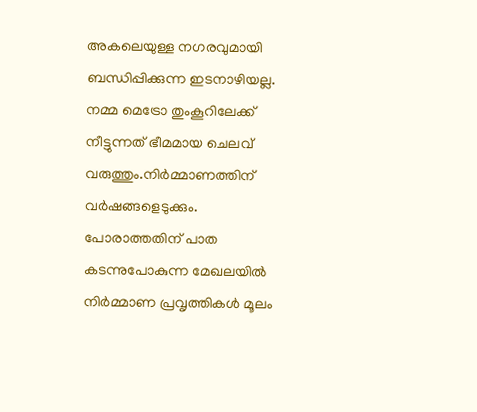അകലെയുള്ള നഗരവുമായി ബന്ധിപ്പിക്കുന്ന ഇടനാഴിയല്ല. നമ്മ മെട്രോ തുംകൂറിലേക്ക് നീട്ടുന്നത് ഭീമമായ ചെലവ് വരുത്തും.നിര്‍മ്മാണത്തിന് വര്‍ഷങ്ങളെടുക്കും. പോരാത്തതിന് പാത കടന്നുപോകുന്ന മേഖലയില്‍ നിര്‍മ്മാണ പ്രവൃത്തികള്‍ മൂലം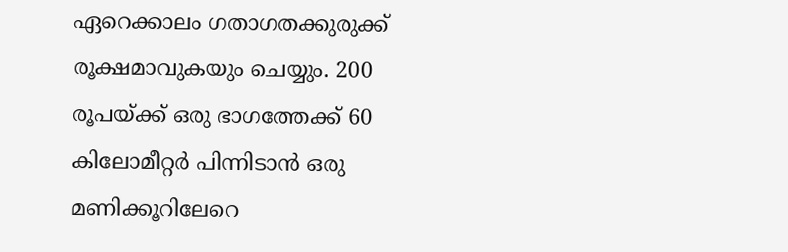ഏറെക്കാലം ഗതാഗതക്കുരുക്ക് രൂക്ഷമാവുകയും ചെയ്യും. 200 രൂപയ്ക്ക് ഒരു ഭാഗത്തേക്ക് 60 കിലോമീറ്റര്‍ പിന്നിടാന്‍ ഒരു മണിക്കൂറിലേറെ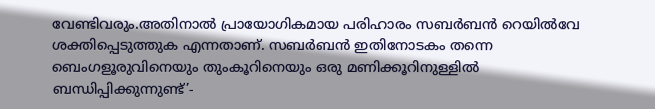വേണ്ടിവരും.അതിനാല്‍ പ്രായോഗികമായ പരിഹാരം സബര്‍ബന്‍ റെയില്‍വേ ശക്തിപ്പെടുത്തുക എന്നതാണ്. സബര്‍ബന്‍ ഇതിനോടകം തന്നെ ബെംഗളൂരുവിനെയും തുംകൂറിനെയും ഒരു മണിക്കൂറിനുള്ളില്‍ ബന്ധിപ്പിക്കുന്നുണ്ട്’-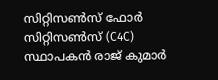സിറ്റിസണ്‍സ് ഫോര്‍ സിറ്റിസണ്‍സ് (C4C) സ്ഥാപകന്‍ രാജ് കുമാര്‍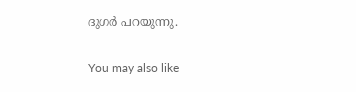ദുഗര്‍ പറയുന്നു.

You may also like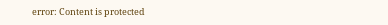error: Content is protected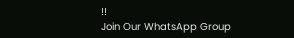!!
Join Our WhatsApp Group